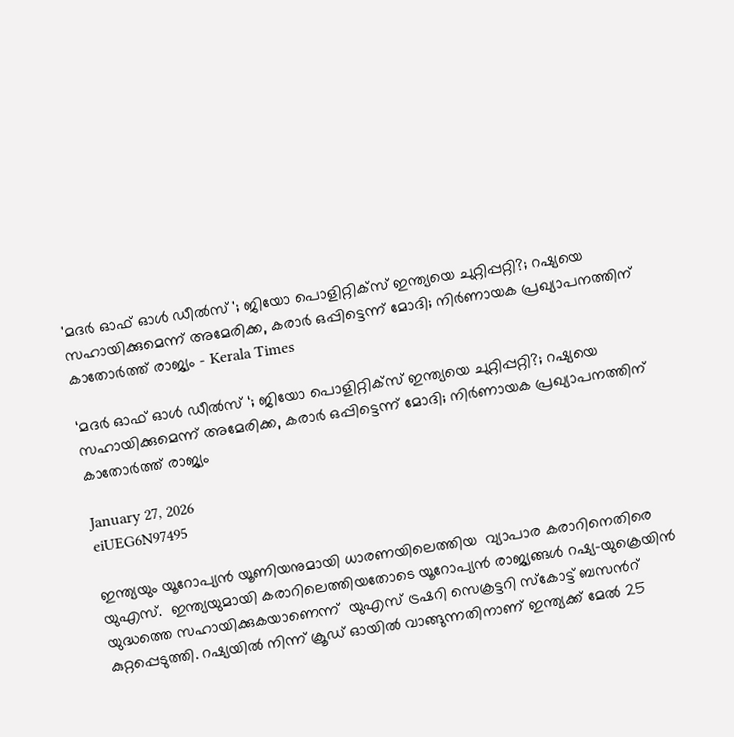'മദർ ഓഫ് ഓൾ ഡീല്‍സ് '; ജിയോ പൊളിറ്റിക്സ് ഇന്ത്യയെ ചുറ്റിപ്പറ്റി?; റഷ്യയെ സഹായിക്കുമെന്ന് അമേരിക്ക, കരാർ ഒപ്പിട്ടെന്ന് മോദി; നിർണായക പ്രഖ്യാപനത്തിന് കാതോർത്ത് രാജ്യം - Kerala Times

‘മദർ ഓഫ് ഓൾ ഡീല്‍സ് ‘; ജിയോ പൊളിറ്റിക്സ് ഇന്ത്യയെ ചുറ്റിപ്പറ്റി?; റഷ്യയെ സഹായിക്കുമെന്ന് അമേരിക്ക, കരാർ ഒപ്പിട്ടെന്ന് മോദി; നിർണായക പ്രഖ്യാപനത്തിന് കാതോർത്ത് രാജ്യം

January 27, 2026
eiUEG6N97495

ഇന്ത്യയും യൂറോപ്യന്‍ യൂണിയനുമായി ധാരണയിലെത്തിയ  വ്യാപാര കരാറിനെതിരെ യുഎസ്.  ഇന്ത്യയുമായി കരാറിലെത്തിയതോടെ യൂറോപ്യൻ രാജ്യങ്ങൾ റഷ്യ–യുക്രെയിൻ യുദ്ധത്തെ സഹായിക്കുകയാണെന്ന്  യുഎസ് ട്രഷറി സെക്രട്ടറി സ്കോട്ട് ബസന്‍റ്  കുറ്റപ്പെടുത്തി. റഷ്യയില്‍ നിന്ന് ക്രൂഡ് ഓയിൽ വാങ്ങുന്നതിനാണ് ഇന്ത്യക്ക് മേൽ 25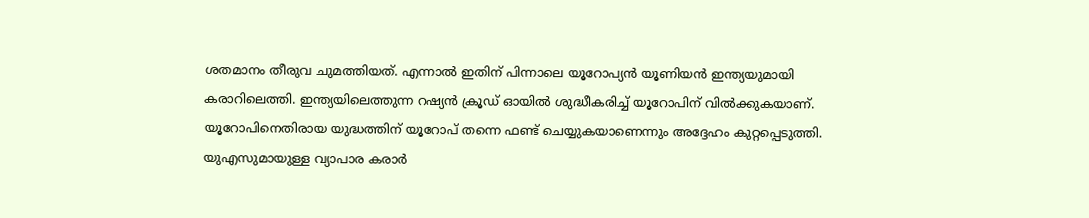ശതമാനം തീരുവ ചുമത്തിയത്. എന്നാൽ ഇതിന് പിന്നാലെ യൂറോപ്യൻ യൂണിയൻ ഇന്ത്യയുമായി കരാറിലെത്തി. ഇന്ത്യയിലെത്തുന്ന റഷ്യൻ ക്രൂഡ് ഓയിൽ ശുദ്ധീകരിച്ച് യൂറോപിന് വിൽക്കുകയാണ്. യൂറോപിനെതിരായ യുദ്ധത്തിന് യൂറോപ് തന്നെ ഫണ്ട് ചെയ്യുകയാണെന്നും അദ്ദേഹം കുറ്റപ്പെടുത്തി. യുഎസുമായുള്ള വ്യാപാര കരാർ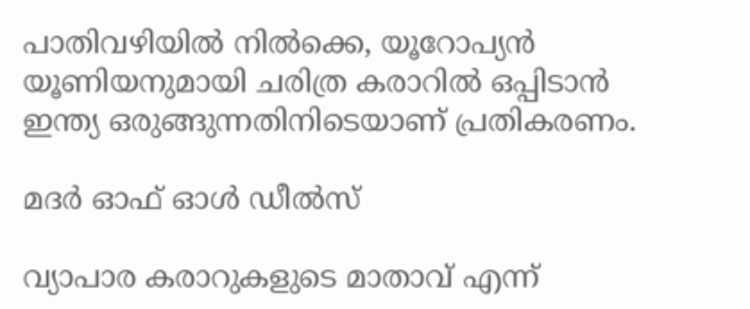പാതിവഴിയിൽ നിൽക്കെ, യൂറോപ്യൻ യൂണിയനുമായി ചരിത്ര കരാറിൽ ഒപ്പിടാൻ ഇന്ത്യ ഒരുങ്ങുന്നതിനിടെയാണ് പ്രതികരണം.

മദർ ഓഫ് ഓൾ ഡീൽസ്

വ്യാപാര കരാറുകളുടെ മാതാവ് എന്ന്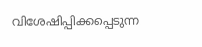വിശേഷിപ്പിക്കപ്പെടുന്ന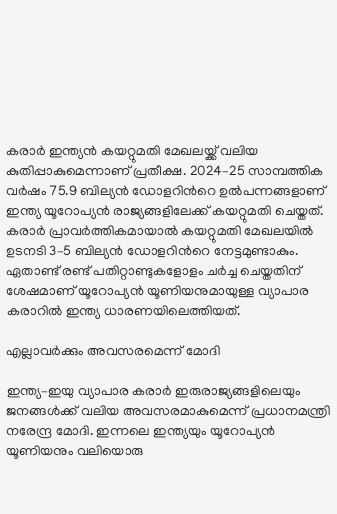കരാർ ഇന്ത്യൻ കയറ്റുമതി മേഖലയ്ക്ക് വലിയ കുതിപ്പാകുമെന്നാണ് പ്രതീക്ഷ. 2024–25 സാമ്പത്തിക വർഷം 75.9 ബില്യൻ ഡോളറിന്‍റെ ഉൽപന്നങ്ങളാണ് ഇന്ത്യ യൂറോപ്യൻ രാജ്യങ്ങളിലേക്ക് കയറ്റുമതി ചെയ്തത്. കരാർ പ്രാവർത്തികമായാല്‍ കയറ്റുമതി മേഖലയിൽ ഉടനടി 3–5 ബില്യൻ ഡോളറിന്‍റെ നേട്ടമുണ്ടാകും. ഏതാണ്ട് രണ്ട് പതിറ്റാണ്ടുകളോളം ചർച്ച ചെയ്തതിന് ശേഷമാണ് യൂറോപ്യൻ യൂണിയനുമായുള്ള വ്യാപാര കരാറിൽ ഇന്ത്യ ധാരണയിലെത്തിയത്.

എല്ലാവർക്കും അവസരമെന്ന് മോദി

ഇന്ത്യ–ഇയു വ്യാപാര കരാർ ഇരുരാജ്യങ്ങളിലെയും ജനങ്ങൾക്ക് വലിയ അവസരമാകുമെന്ന് പ്രധാനമന്ത്രി നരേന്ദ്ര മോദി. ഇന്നലെ ഇന്ത്യയും യൂറോപ്യൻ യൂണിയനും വലിയൊരു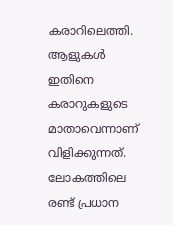കരാറിലെത്തി. ആളുകൾ ഇതിനെ കരാറുകളുടെ മാതാവെന്നാണ് വിളിക്കുന്നത്. ലോകത്തിലെ രണ്ട് പ്രധാന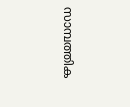സാമ്പത്തിക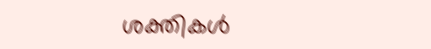ശക്തികൾ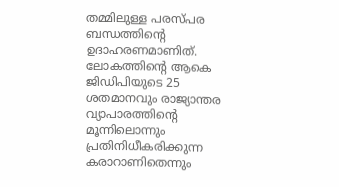തമ്മിലുള്ള പരസ്പര ബന്ധത്തിന്‍റെ ഉദാഹരണമാണിത്. ലോകത്തിന്‍റെ ആകെ ജിഡിപിയുടെ 25 ശതമാനവും രാജ്യാന്തര വ്യാപാരത്തിന്‍റെ മൂന്നിലൊന്നും പ്രതിനിധീകരിക്കുന്ന കരാറാണിതെന്നും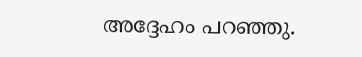അദ്ദേഹം പറഞ്ഞു.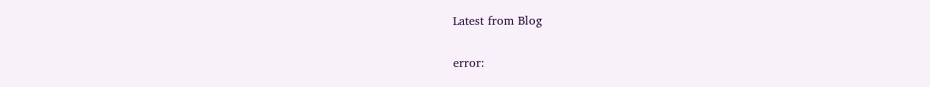Latest from Blog

error: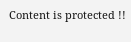Content is protected !!